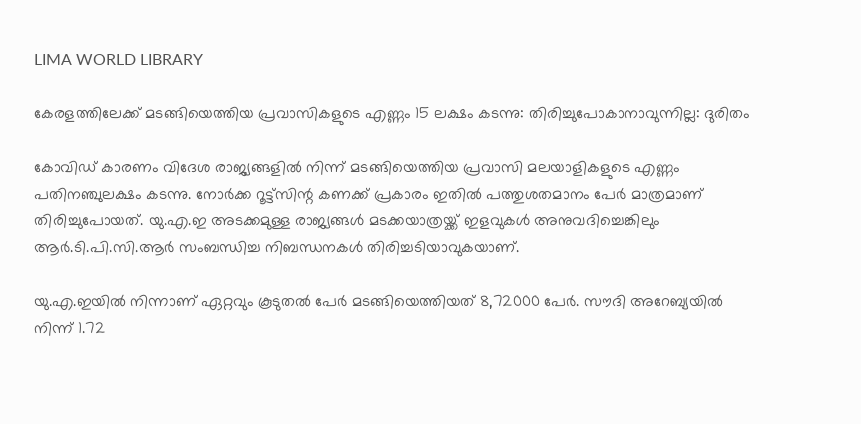LIMA WORLD LIBRARY

കേരളത്തിലേക്ക് മടങ്ങിയെത്തിയ പ്രവാസികളുടെ എണ്ണം 15 ലക്ഷം കടന്നു: തിരിച്ചുപോകാനാവുന്നില്ല: ദുരിതം

കോവിഡ് കാരണം വിദേശ രാജ്യങ്ങളില്‍ നിന്ന് മടങ്ങിയെത്തിയ പ്രവാസി മലയാളികളുടെ എണ്ണം പതിനഞ്ചുലക്ഷം കടന്നു. നോര്‍ക്ക റൂട്ട്സിന്റ കണക്ക് പ്രകാരം ഇതില്‍ പത്തുശതമാനം പേര്‍ മാത്രമാണ് തിരിച്ചുപോയത്. യു.എ.ഇ അടക്കമുള്ള രാജ്യങ്ങള്‍ മടക്കയാത്രയ്ക്ക് ഇളവുകള്‍ അനുവദിച്ചെങ്കിലും ആര്‍.ടി.പി.സി.ആര്‍ സംബന്ധിച്ച നിബന്ധനകള്‍ തിരിച്ചടിയാവുകയാണ്.

യു.എ.ഇയില്‍ നിന്നാണ് ഏറ്റവും കൂടുതല്‍ പേര്‍ മടങ്ങിയെത്തിയത് 8,72000 പേര്‍. സൗദി അറേബ്യയില്‍ നിന്ന് 1.72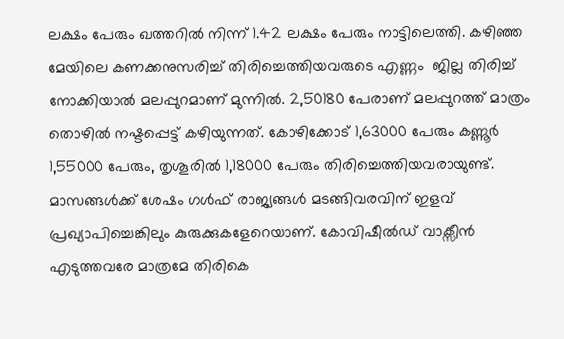ലക്ഷം പേരും ഖത്തറില്‍ നിന്ന് 1.42 ലക്ഷം പേരും നാട്ടിലെത്തി. കഴിഞ്ഞ മേയിലെ കണക്കനുസരിച്ച് തിരിച്ചെത്തിയവരുടെ എണ്ണം  ജില്ല തിരിച്ച് നോക്കിയാല്‍ മലപ്പുറമാണ് മുന്നില്‍. 2,50180 പേരാണ് മലപ്പുറത്ത് മാത്രം തൊഴില്‍ നഷ്ടപ്പെട്ട് കഴിയുന്നത്. കോഴിക്കോട് 1,63000 പേരും കണ്ണൂര്‍ 1,55000 പേരും, തൃശൂരില്‍ 1,18000 പേരും തിരിച്ചെത്തിയവരായുണ്ട്. മാസങ്ങള്‍ക്ക് ശേഷം ഗള്‍ഫ് രാജ്യങ്ങള്‍ മടങ്ങിവരവിന് ഇളവ് പ്രഖ്യാപിച്ചെങ്കിലും കുരുക്കുകളേറെയാണ്. കോവിഷീല്‍ഡ് വാക്സീന്‍ എടുത്തവരേ മാത്രമേ തിരികെ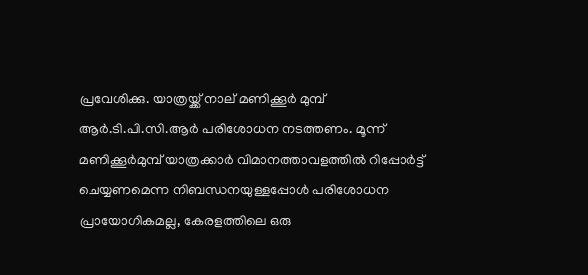പ്രവേശിക്കു. യാത്രയ്ക്ക് നാല് മണിക്കൂര്‍ മുമ്പ് ആര്‍.ടി.പി.സി.ആര്‍ പരിശോധന നടത്തണം. മൂന്ന് മണിക്കൂര്‍മുമ്പ് യാത്രക്കാര്‍ വിമാനത്താവളത്തില്‍ റിപ്പോര്‍ട്ട് ചെയ്യണമെന്ന നിബന്ധനയുള്ളപ്പോള്‍ പരിശോധന പ്രായോഗികമല്ല, കേരളത്തിലെ ഒരു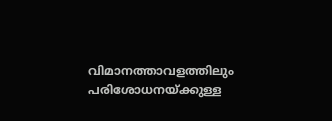വിമാനത്താവളത്തിലും പരിശോധനയ്ക്കുള്ള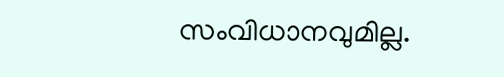സംവിധാനവുമില്ല.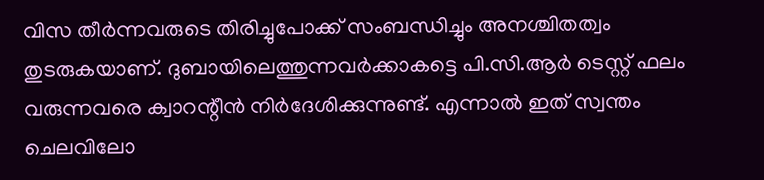വിസ തീര്‍ന്നവരുടെ തിരിച്ചുപോക്ക് സംബന്ധിച്ചും അനശ്ചിതത്വം തുടരുകയാണ്. ദുബായിലെത്തുന്നവര്‍ക്കാകട്ടെ പി.സി.ആര്‍ ടെസ്റ്റ് ഫലം വരുന്നവരെ ക്വാറന്റീന്‍ നിര്‍ദേശിക്കുന്നുണ്ട്. എന്നാല്‍ ഇത് സ്വന്തം ചെലവിലോ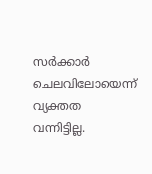സര്‍ക്കാര്‍ ചെലവിലോയെന്ന് വ്യക്തത വന്നിട്ടില്ല.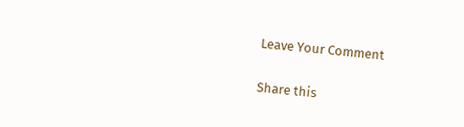Leave Your Comment

Share this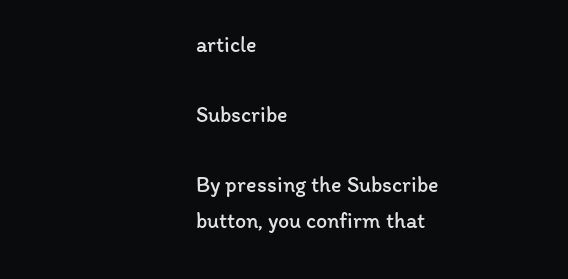article

Subscribe

By pressing the Subscribe button, you confirm that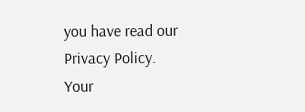you have read our Privacy Policy.
Your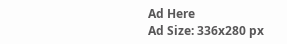Ad Here
Ad Size: 336x280 px